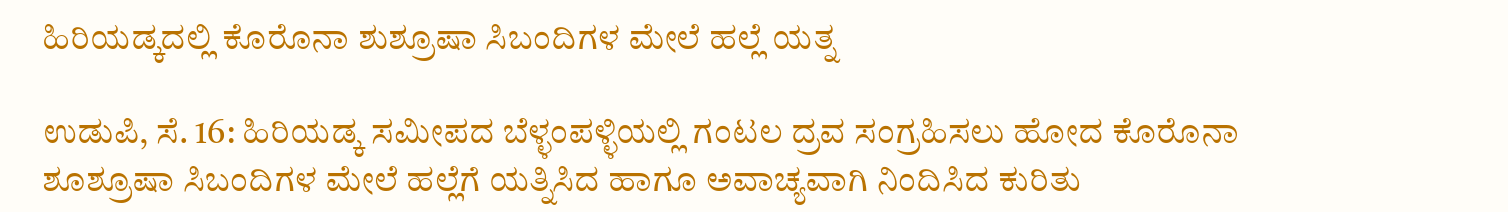ಹಿರಿಯಡ್ಕದಲ್ಲಿ ಕೊರೊನಾ ಶುಶ್ರೂಷಾ ಸಿಬಂದಿಗಳ ಮೇಲೆ ಹಲ್ಲೆ ಯತ್ನ

ಉಡುಪಿ, ಸೆ. 16: ಹಿರಿಯಡ್ಕ ಸಮೀಪದ ಬೆಳ್ಳಂಪಳ್ಳಿಯಲ್ಲಿ ಗಂಟಲ ದ್ರವ ಸಂಗ್ರಹಿಸಲು ಹೋದ ಕೊರೊನಾ ಶೂಶ್ರೂಷಾ ಸಿಬಂದಿಗಳ ಮೇಲೆ ಹಲ್ಲೆಗೆ ಯತ್ನಿಸಿದ ಹಾಗೂ ಅವಾಚ್ಯವಾಗಿ ನಿಂದಿಸಿದ ಕುರಿತು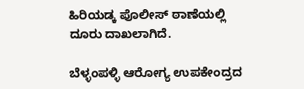ಹಿರಿಯಡ್ಕ ಪೊಲೀಸ್‌ ಠಾಣೆಯಲ್ಲಿ ದೂರು ದಾಖಲಾಗಿದೆ.

ಬೆಳ್ಳಂಪಳ್ಳಿ ಆರೋಗ್ಯ ಉಪಕೇಂದ್ರದ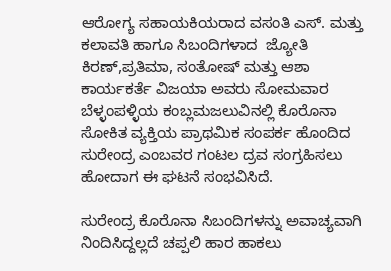ಆರೋಗ್ಯ ಸಹಾಯಕಿಯರಾದ ವಸಂತಿ ಎಸ್‌. ಮತ್ತು ಕಲಾವತಿ ಹಾಗೂ ಸಿಬಂದಿಗಳಾದ  ಜ್ಯೋತಿ ಕಿರಣ್‌,ಪ್ರತಿಮಾ, ಸಂತೋಷ್‌ ಮತ್ತು ಆಶಾ ಕಾರ್ಯಕರ್ತೆ ವಿಜಯಾ ಅವರು ಸೋಮವಾರ ಬೆಳ್ಳಂಪಳ್ಳಿಯ ಕಂಬ್ಲಮಜಲುವಿನಲ್ಲಿ ಕೊರೊನಾ ಸೋಕಿತ ವ್ಯಕ್ತಿಯ ಪ್ರಾಥಮಿಕ ಸಂಪರ್ಕ ಹೊಂದಿದ ಸುರೇಂದ್ರ ಎಂಬವರ ಗಂಟಲ ದ್ರವ ಸಂಗ್ರಹಿಸಲು ಹೋದಾಗ ಈ ಘಟನೆ ಸಂಭವಿಸಿದೆ.

ಸುರೇಂದ್ರ ಕೊರೊನಾ ಸಿಬಂದಿಗಳನ್ನು ಅವಾಚ್ಯವಾಗಿ ನಿಂದಿಸಿದ್ದಲ್ಲದೆ ಚಪ್ಪಲಿ ಹಾರ ಹಾಕಲು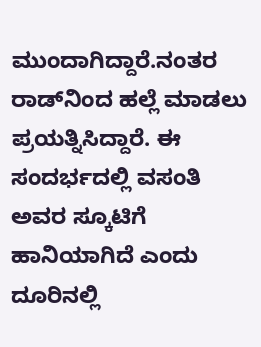ಮುಂದಾಗಿದ್ದಾರೆ.ನಂತರ ರಾಡ್‌ನಿಂದ ಹಲ್ಲೆ ಮಾಡಲು ಪ್ರಯತ್ನಿಸಿದ್ದಾರೆ. ಈ ಸಂದರ್ಭದಲ್ಲಿ ವಸಂತಿ ಅವರ ಸ್ಕೂಟಿಗೆ ಹಾನಿಯಾಗಿದೆ ಎಂದು ದೂರಿನಲ್ಲಿ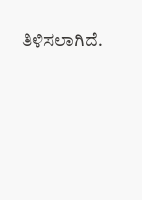ತಿಳಿಸಲಾಗಿದೆ.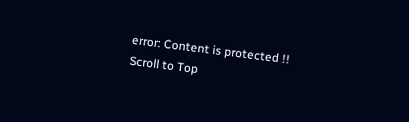error: Content is protected !!
Scroll to Top